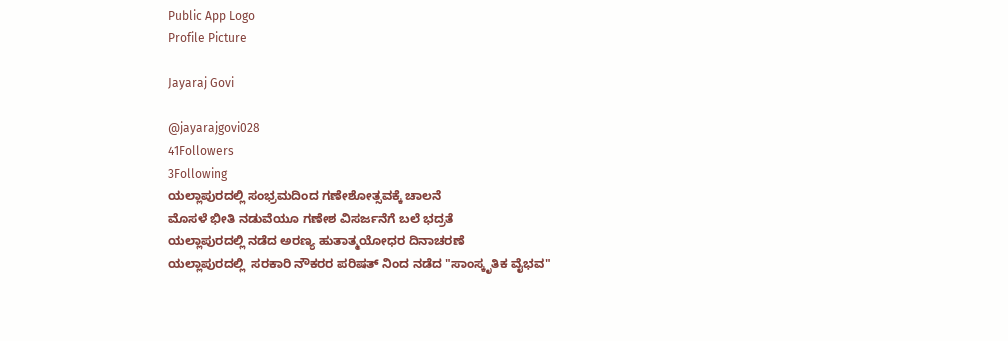Public App Logo
Profile Picture

Jayaraj Govi

@jayarajgovi028
41Followers
3Following
ಯಲ್ಲಾಪುರದಲ್ಲಿ ಸಂಭ್ರಮದಿಂದ ಗಣೇಶೋತ್ಸವಕ್ಕೆ ಚಾಲನೆ
ಮೊಸಳೆ ಭೀತಿ ನಡುವೆಯೂ ಗಣೇಶ ವಿಸರ್ಜನೆಗೆ ಬಲೆ ಭದ್ರತೆ
ಯಲ್ಲಾಪುರದಲ್ಲಿ ನಡೆದ ಅರಣ್ಯ ಹುತಾತ್ಮಯೋಧರ ದಿನಾಚರಣೆ
ಯಲ್ಲಾಪುರದಲ್ಲಿ  ಸರಕಾರಿ ನೌಕರರ ಪರಿಷತ್ ನಿಂದ ನಡೆದ "ಸಾಂಸ್ಕೃತಿಕ ವೈಭವ"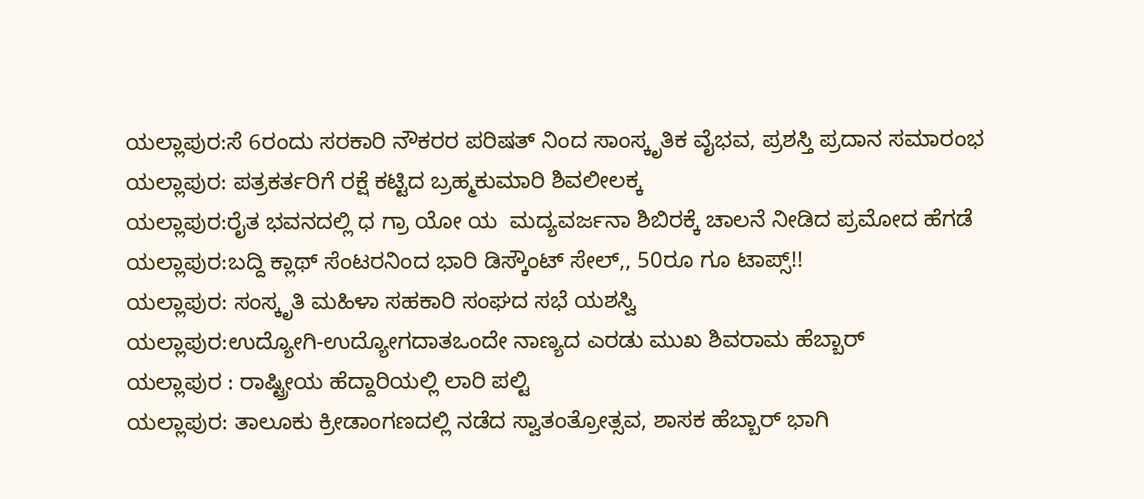ಯಲ್ಲಾಪುರ:ಸೆ 6ರಂದು ಸರಕಾರಿ ನೌಕರರ ಪರಿಷತ್ ನಿಂದ ಸಾಂಸ್ಕೃತಿಕ ವೈಭವ, ಪ್ರಶಸ್ತಿ ಪ್ರದಾನ ಸಮಾರಂಭ
ಯಲ್ಲಾಪುರ: ಪತ್ರಕರ್ತರಿಗೆ ರಕ್ಷೆ ಕಟ್ಟಿದ ಬ್ರಹ್ಮಕುಮಾರಿ ಶಿವಲೀಲಕ್ಕ
ಯಲ್ಲಾಪುರ:ರೈತ ಭವನದಲ್ಲಿ ಧ ಗ್ರಾ ಯೋ ಯ  ಮದ್ಯವರ್ಜನಾ ಶಿಬಿರಕ್ಕೆ ಚಾಲನೆ ನೀಡಿದ ಪ್ರಮೋದ ಹೆಗಡೆ
ಯಲ್ಲಾಪುರ:ಬದ್ದಿ ಕ್ಲಾಥ್ ಸೆಂಟರನಿಂದ ಭಾರಿ ಡಿಸ್ಕೌಂಟ್ ಸೇಲ್,, 50ರೂ ಗೂ ಟಾಪ್ಸ್!!
ಯಲ್ಲಾಪುರ: ಸಂಸ್ಕೃತಿ ಮಹಿಳಾ ಸಹಕಾರಿ ಸಂಘದ ಸಭೆ ಯಶಸ್ವಿ
ಯಲ್ಲಾಪುರ:ಉದ್ಯೋಗಿ-ಉದ್ಯೋಗದಾತಒಂದೇ ನಾಣ್ಯದ ಎರಡು ಮುಖ ಶಿವರಾಮ ಹೆಬ್ಬಾರ್
ಯಲ್ಲಾಪುರ : ರಾಷ್ಟ್ರೀಯ ಹೆದ್ದಾರಿಯಲ್ಲಿ ಲಾರಿ ಪಲ್ಟಿ
ಯಲ್ಲಾಪುರ: ತಾಲೂಕು ಕ್ರೀಡಾಂಗಣದಲ್ಲಿ ನಡೆದ ಸ್ವಾತಂತ್ರೋತ್ಸವ, ಶಾಸಕ ಹೆಬ್ಬಾರ್ ಭಾಗಿ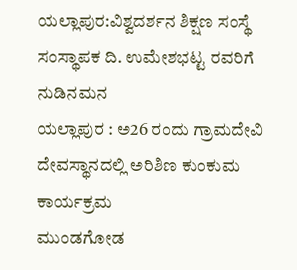ಯಲ್ಲಾಪುರ:ವಿಶ್ವದರ್ಶನ ಶಿಕ್ಷಣ ಸಂಸ್ಥೆ ಸಂಸ್ಥಾಪಕ ದಿ. ಉಮೇಶಭಟ್ಟ ರವರಿಗೆ ನುಡಿನಮನ
ಯಲ್ಲಾಪುರ : ಅ26 ರಂದು ಗ್ರಾಮದೇವಿ ದೇವಸ್ಥಾನದಲ್ಲಿ ಅರಿಶಿಣ ಕುಂಕುಮ ಕಾರ್ಯಕ್ರಮ
ಮುಂಡಗೋಡ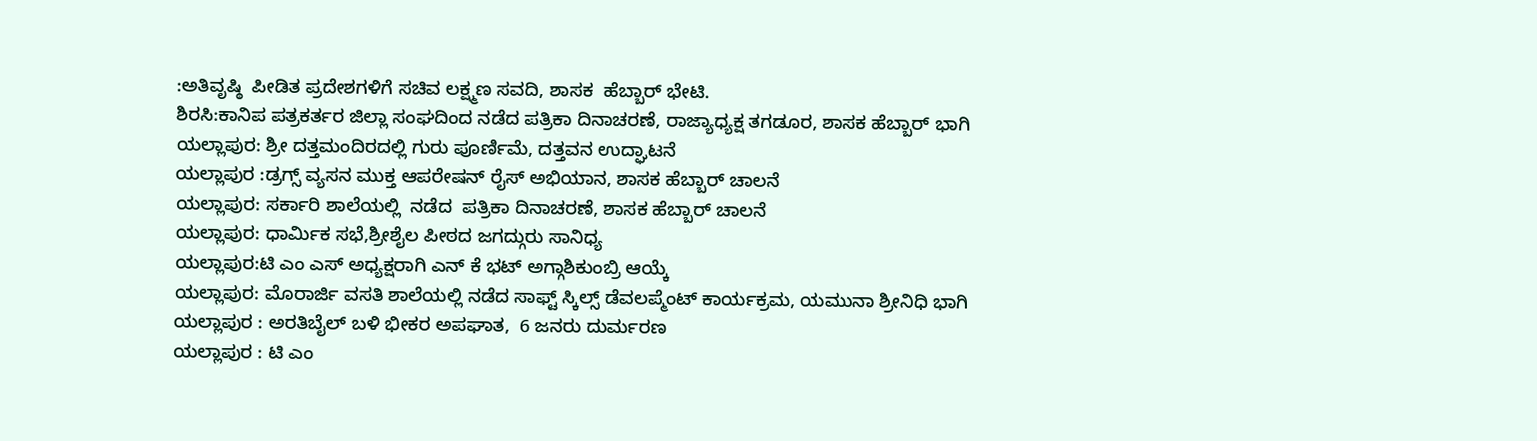:ಅತಿವೃಷ್ಠಿ  ಪೀಡಿತ ಪ್ರದೇಶಗಳಿಗೆ ಸಚಿವ ಲಕ್ಷ್ಮಣ ಸವದಿ, ಶಾಸಕ  ಹೆಬ್ಬಾರ್ ಭೇಟಿ.
ಶಿರಸಿ:ಕಾನಿಪ ಪತ್ರಕರ್ತರ ಜಿಲ್ಲಾ ಸಂಘದಿಂದ ನಡೆದ ಪತ್ರಿಕಾ ದಿನಾಚರಣೆ, ರಾಜ್ಯಾಧ್ಯಕ್ಷ ತಗಡೂರ, ಶಾಸಕ ಹೆಬ್ಬಾರ್ ಭಾಗಿ
ಯಲ್ಲಾಪುರ: ಶ್ರೀ ದತ್ತಮಂದಿರದಲ್ಲಿ ಗುರು ಪೂರ್ಣಿಮೆ, ದತ್ತವನ ಉದ್ಘಾಟನೆ
ಯಲ್ಲಾಪುರ :ಡ್ರಗ್ಸ್ ವ್ಯಸನ ಮುಕ್ತ ಆಪರೇಷನ್ ರೈಸ್ ಅಭಿಯಾನ, ಶಾಸಕ ಹೆಬ್ಬಾರ್ ಚಾಲನೆ
ಯಲ್ಲಾಪುರ: ಸರ್ಕಾರಿ ಶಾಲೆಯಲ್ಲಿ  ನಡೆದ  ಪತ್ರಿಕಾ ದಿನಾಚರಣೆ, ಶಾಸಕ ಹೆಬ್ಬಾರ್ ಚಾಲನೆ
ಯಲ್ಲಾಪುರ: ಧಾರ್ಮಿಕ ಸಭೆ,ಶ್ರೀಶೈಲ ಪೀಠದ ಜಗದ್ಗುರು ಸಾನಿಧ್ಯ
ಯಲ್ಲಾಪುರ:ಟಿ ಎಂ ಎಸ್ ಅಧ್ಯಕ್ಷರಾಗಿ ಎನ್ ಕೆ ಭಟ್ ಅಗ್ಗಾಶಿಕುಂಬ್ರಿ ಆಯ್ಕೆ
ಯಲ್ಲಾಪುರ: ಮೊರಾರ್ಜಿ ವಸತಿ ಶಾಲೆಯಲ್ಲಿ ನಡೆದ ಸಾಫ್ಟ್ ಸ್ಕಿಲ್ಸ್ ಡೆವಲಪ್ಮೆಂಟ್ ಕಾರ್ಯಕ್ರಮ, ಯಮುನಾ ಶ್ರೀನಿಧಿ ಭಾಗಿ
ಯಲ್ಲಾಪುರ : ಅರತಿಬೈಲ್ ಬಳಿ ಭೀಕರ ಅಪಘಾತ,  6 ಜನರು ದುರ್ಮರಣ
ಯಲ್ಲಾಪುರ : ಟಿ ಎಂ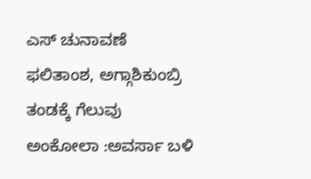ಎಸ್ ಚುನಾವಣೆ ಫಲಿತಾಂಶ, ಅಗ್ಗಾಶಿಕುಂಬ್ರಿ ತಂಡಕ್ಕೆ ಗೆಲುವು
ಅಂಕೋಲಾ :ಅವರ್ಸಾ ಬಳಿ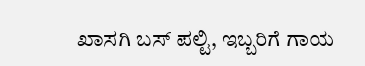ಖಾಸಗಿ ಬಸ್ ಪಲ್ಟಿ, ಇಬ್ಬರಿಗೆ ಗಾಯ